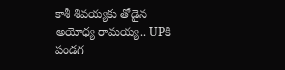కాశీ శివయ్యకు తోడైన అయోధ్య రామయ్య.. UPకి పండగ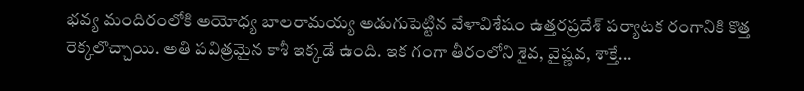భవ్య మందిరంలోకి అయోధ్య బాలరామయ్య అడుగుపెట్టిన వేళావిశేషం ఉత్తరప్రదేశ్ పర్యాటక రంగానికి కొత్త రెక్కలొచ్చాయి. అతి పవిత్రమైన కాశీ ఇక్కడే ఉంది. ఇక గంగా తీరంలోని శైవ, వైష్ణవ, శాక్తే...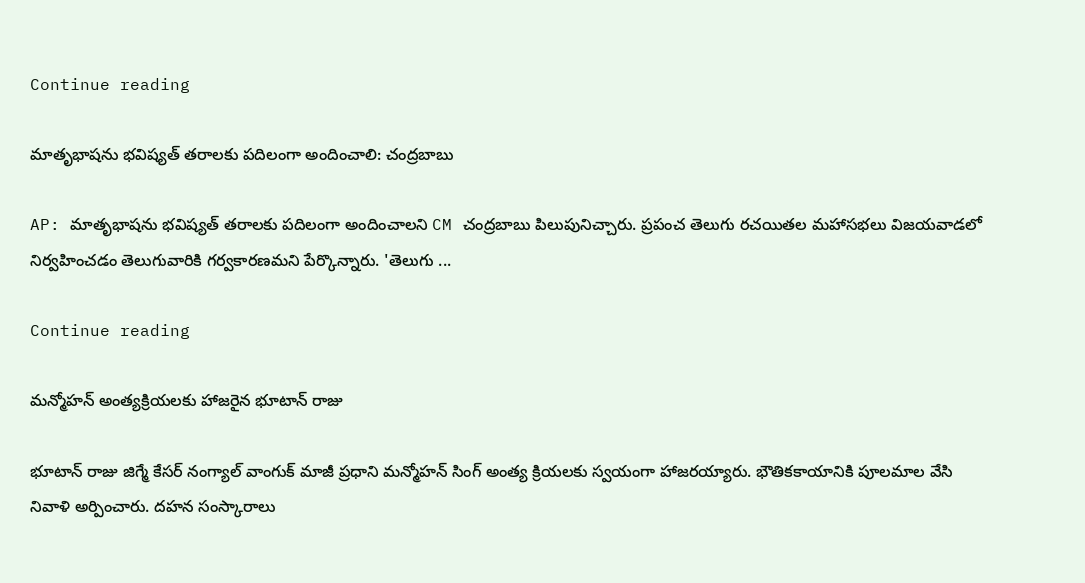Continue reading

మాతృభాషను భవిష్యత్ తరాలకు పదిలంగా అందించాలి: చంద్రబాబు

AP: మాతృభాషను భవిష్యత్ తరాలకు పదిలంగా అందించాలని CM చంద్రబాబు పిలుపునిచ్చారు. ప్రపంచ తెలుగు రచయితల మహాసభలు విజయవాడలో నిర్వహించడం తెలుగువారికి గర్వకారణమని పేర్కొన్నారు. 'తెలుగు ...

Continue reading

మన్మోహన్ అంత్యక్రియలకు హాజరైన భూటాన్ రాజు

భూటాన్ రాజు జిగ్మే కేసర్ నంగ్యాల్ వాంగుక్ మాజీ ప్రధాని మన్మోహన్ సింగ్ అంత్య క్రియలకు స్వయంగా హాజరయ్యారు. భౌతికకాయానికి పూలమాల వేసి నివాళి అర్పించారు. దహన సంస్కారాలు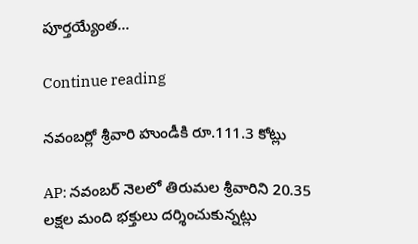పూర్తయ్యేంత...

Continue reading

నవంబర్లో శ్రీవారి హుండీకి రూ.111.3 కోట్లు

AP: నవంబర్ నెలలో తిరుమల శ్రీవారిని 20.35 లక్షల మంది భక్తులు దర్శించుకున్నట్లు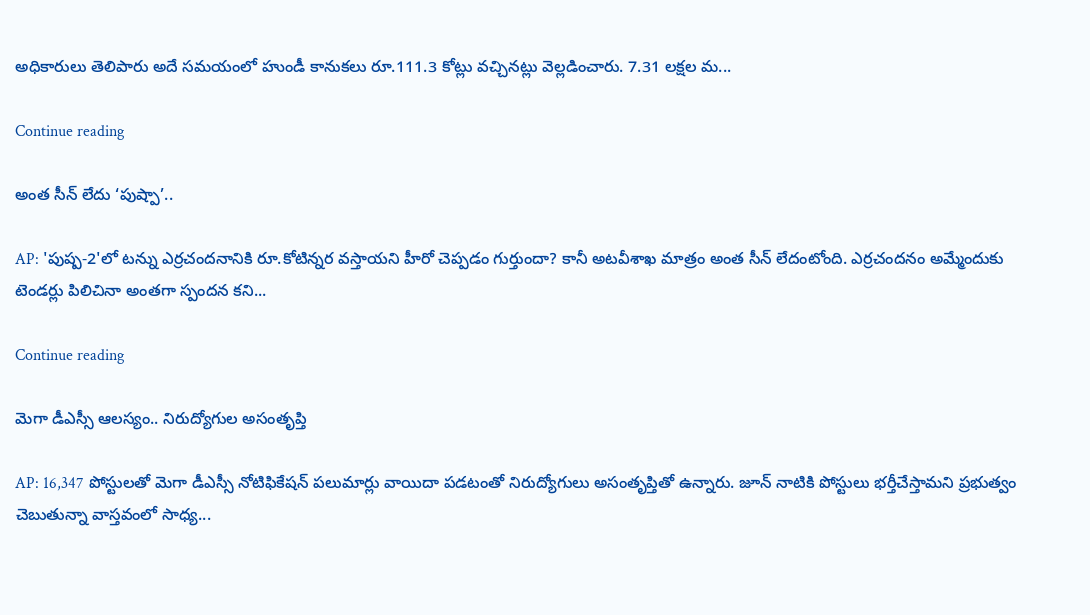అధికారులు తెలిపారు అదే సమయంలో హుండీ కానుకలు రూ.111.3 కోట్లు వచ్చినట్లు వెల్లడించారు. 7.31 లక్షల మ...

Continue reading

అంత సీన్ లేదు ‘పుష్పా’..

AP: 'పుష్ప-2'లో టన్ను ఎర్రచందనానికి రూ.కోటిన్నర వస్తాయని హీరో చెప్పడం గుర్తుందా? కానీ అటవీశాఖ మాత్రం అంత సీన్ లేదంటోంది. ఎర్రచందనం అమ్మేందుకు టెండర్లు పిలిచినా అంతగా స్పందన కని...

Continue reading

మెగా డీఎస్సీ ఆలస్యం.. నిరుద్యోగుల అసంతృప్తి

AP: 16,347 పోస్టులతో మెగా డీఎస్సీ నోటిఫికేషన్ పలుమార్లు వాయిదా పడటంతో నిరుద్యోగులు అసంతృప్తితో ఉన్నారు. జూన్ నాటికి పోస్టులు భర్తీచేస్తామని ప్రభుత్వం చెబుతున్నా వాస్తవంలో సాధ్య...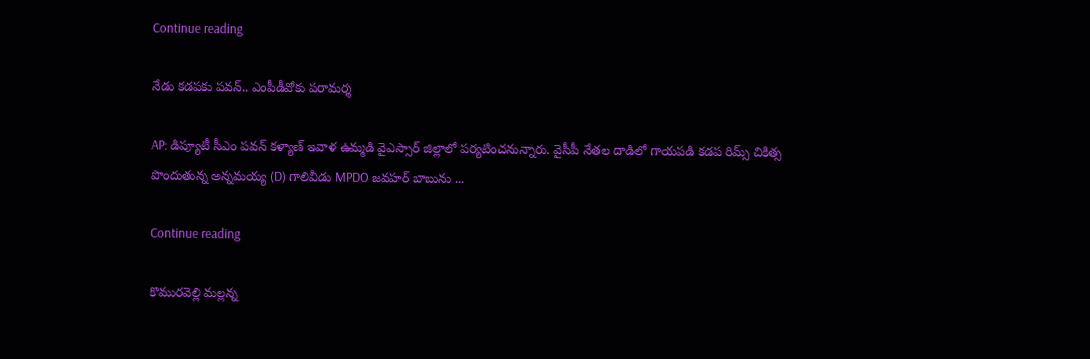Continue reading

నేడు కడపకు పవన్.. ఎంపీడీవోకు పరామర్శ

AP: డిప్యూటీ సీఎం పవన్ కళ్యాణ్ ఇవాళ ఉమ్మడి వైఎస్సార్ జిల్లాలో పర్యటించనున్నారు. వైసీపీ నేతల దాడిలో గాయపడి కడప రిమ్స్ చికిత్స పొందుతున్న అన్నమయ్య (D) గాలివీడు MPDO జవహర్ బాబును ...

Continue reading

కొమురవెల్లి మల్లన్న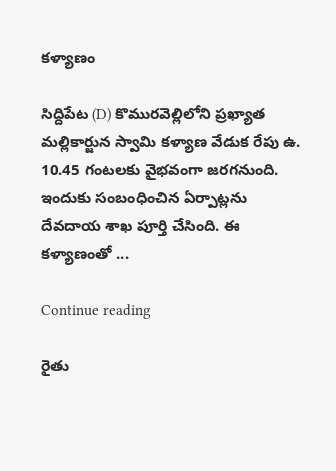కళ్యాణం

సిద్దిపేట (D) కొమురవెల్లిలోని ప్రఖ్యాత మల్లికార్జున స్వామి కళ్యాణ వేడుక రేపు ఉ. 10.45 గంటలకు వైభవంగా జరగనుంది. ఇందుకు సంబంధించిన ఏర్పాట్లను దేవదాయ శాఖ పూర్తి చేసింది. ఈ కళ్యాణంతో ...

Continue reading

రైతు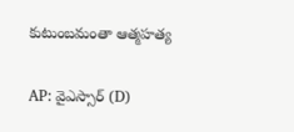కుటుంబమంతా ఆత్మహత్య

AP: వైఎస్సార్ (D)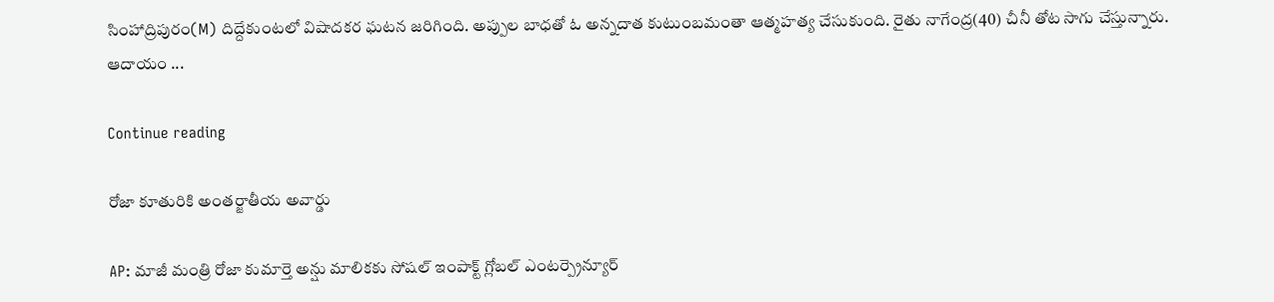సింహాద్రిపురం(M) దిద్దేకుంటలో విషాదకర ఘటన జరిగింది. అప్పుల బాధతో ఓ అన్నదాత కుటుంబమంతా ఆత్మహత్య చేసుకుంది. రైతు నాగేంద్ర(40) చీనీ తోట సాగు చేస్తున్నారు. ఆదాయం ...

Continue reading

రోజా కూతురికి అంతర్జాతీయ అవార్డు

AP: మాజీ మంత్రి రోజా కుమార్తె అన్షు మాలికకు సోషల్ ఇంపాక్ట్ గ్లోబల్ ఎంటర్ప్రెన్యూర్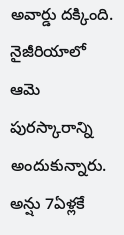అవార్డు దక్కింది. నైజీరియాలో ఆమె పురస్కారాన్ని అందుకున్నారు. అన్షు 7ఏళ్లకే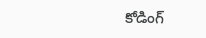కోడింగ్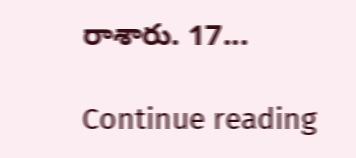రాశారు. 17...

Continue reading